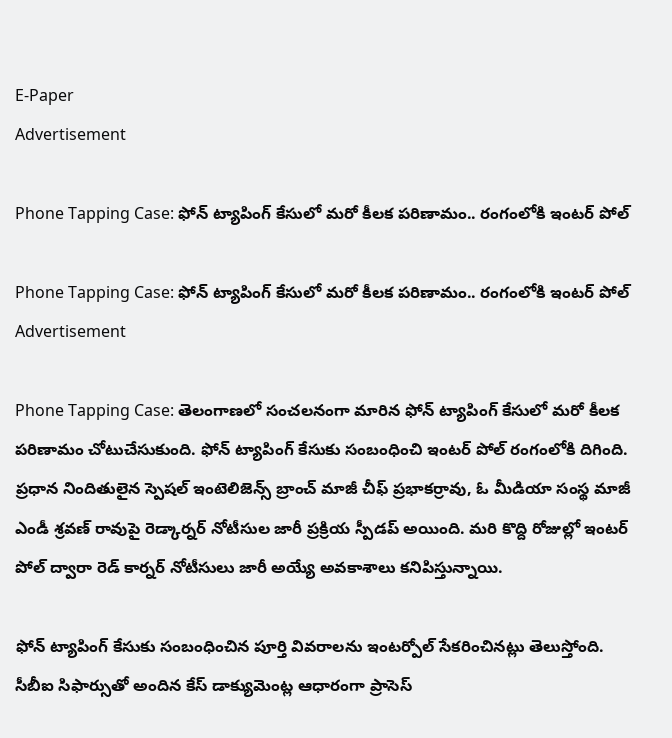E-Paper
Advertisement

Phone Tapping Case: ఫోన్ ట్యాపింగ్ కేసులో మరో కీలక పరిణామం.. రంగంలోకి ఇంటర్ పోల్

Phone Tapping Case: ఫోన్ ట్యాపింగ్ కేసులో మరో కీలక పరిణామం.. రంగంలోకి ఇంటర్ పోల్
Advertisement

Phone Tapping Case: తెలంగాణలో సంచలనంగా మారిన ఫోన్ ట్యాపింగ్ కేసులో మరో కీలక పరిణామం చోటుచేసుకుంది. ఫోన్ ట్యాపింగ్ కేసుకు సంబంధించి ఇంటర్ పోల్ రంగంలోకి దిగింది. ప్రధాన నిందితులైన స్పెషల్‌‌ ఇంటెలిజెన్స్‌‌ బ్రాంచ్ మాజీ చీఫ్ ప్రభాకర్రావు, ఓ మీడియా సంస్థ మాజీ ఎండీ శ్రవణ్ రావుపై రెడ్కార్నర్ నోటీసుల జారీ ప్రక్రియ స్పీడప్ అయింది. మరి కొద్ది రోజుల్లో ఇంటర్ పోల్ ద్వారా రెడ్ కార్నర్ నోటీసులు జారీ అయ్యే అవకాశాలు కనిపిస్తున్నాయి.

ఫోన్ ట్యాపింగ్ కేసుకు సంబంధించిన పూర్తి వివరాలను ఇంటర్పోల్ సేకరించినట్లు తెలుస్తోంది. సీబీఐ సిఫార్సుతో అందిన కేస్ డాక్యుమెంట్ల ఆధారంగా ప్రాసెస్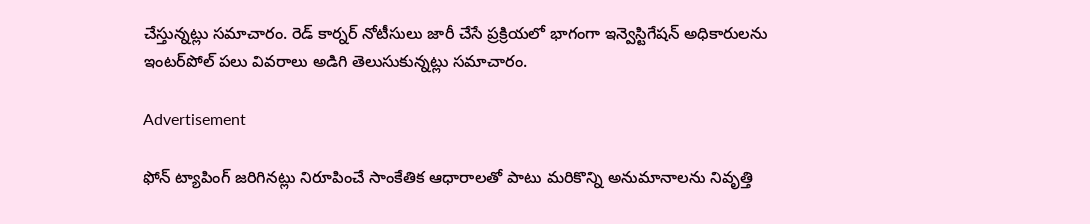చేస్తున్నట్లు సమాచారం. రెడ్‌‌ కార్నర్ నోటీసులు జారీ చేసే ప్రక్రియలో భాగంగా ఇన్వెస్టిగేషన్‌‌ అధికారులను ఇంటర్‌‌‌‌పోల్‌‌ పలు వివరాలు అడిగి తెలుసుకున్నట్లు సమాచారం.

Advertisement

ఫోన్‌‌ ట్యాపింగ్‌‌ జరిగినట్లు నిరూపించే సాంకేతిక ఆధారాలతో పాటు మరికొన్ని అనుమానాలను నివృత్తి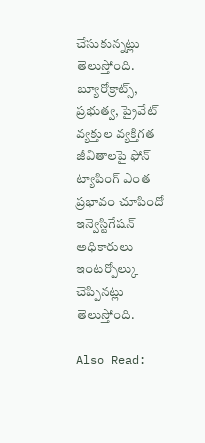చేసుకున్నట్లు తెలుస్తోంది. బ్యూరోక్రాట్స్‌‌, ప్రభుత్వ, ప్రైవేట్‌‌ వ్యక్తుల వ్యక్తిగత జీవితాలపై ఫోన్‌‌ ట్యాపింగ్‌‌ ఎంత ప్రభావం చూపిందో ఇన్వెస్టిగేషన్ అధికారులు ఇంటర్పోల్కు చెప్పినట్లు తెలుస్తోంది.

Also Read: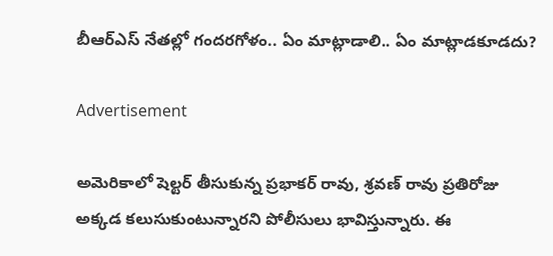బీఆర్ఎస్ నేతల్లో గందరగోళం.. ఏం మాట్లాడాలి.. ఏం మాట్లాడకూడదు?

Advertisement

అమెరికాలో షెల్టర్ తీసుకున్న ప్రభాకర్ రావు, శ్రవణ్‌‌ రావు ప్రతిరోజు అక్కడ కలుసుకుంటున్నారని పోలీసులు భావిస్తున్నారు. ఈ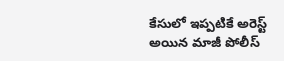కేసులో ఇప్పటికే అరెస్ట్ అయిన మాజీ పోలీస్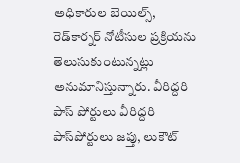అధికారుల బెయిల్స్‌‌, రెడ్‌‌కార్నర్ నోటీసుల ప్రక్రియను తెలుసుకుంటున్నట్లు అనుమానిస్తున్నారు. వీరిద్దరి పాస్ పోర్టులు వీరిద్దరి పాస్‌‌పోర్టులు జప్తు, లుకౌట్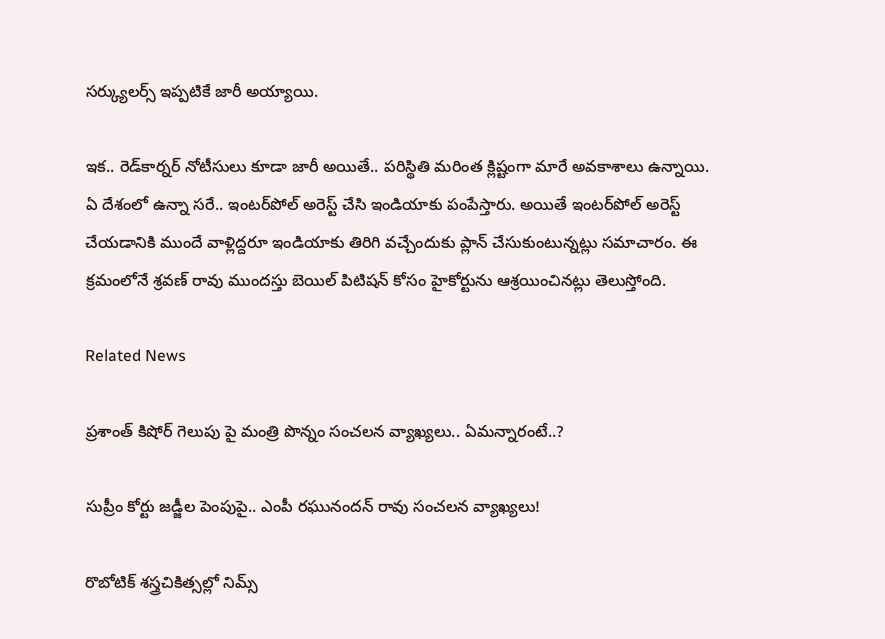సర్క్యులర్స్ ఇప్పటికే జారీ అయ్యాయి.

ఇక.. రెడ్‌‌కార్నర్ నోటీసులు కూడా జారీ అయితే.. పరిస్థితి మరింత క్లిష్టంగా మారే అవకాశాలు ఉన్నాయి. ఏ దేశంలో ఉన్నా సరే.. ఇంటర్‌‌‌‌పోల్ అరెస్ట్ చేసి ఇండియాకు పంపేస్తారు. అయితే ఇంటర్‌‌‌‌పోల్ అరెస్ట్‌‌ చేయడానికి ముందే వాళ్లిద్దరూ ఇండియాకు తిరిగి వచ్చేందుకు ప్లాన్ చేసుకుంటున్నట్లు సమాచారం. ఈ క్రమంలోనే శ్రవణ్‌‌ రావు ముందస్తు బెయిల్ పిటిషన్ కోసం హైకోర్టును ఆశ్రయించినట్లు తెలుస్తోంది.

Related News

ప్రశాంత్ కిషోర్ గెలుపు పై మంత్రి పొన్నం సంచలన వ్యాఖ్యలు.. ఏమన్నారంటే..?

సుప్రీం కోర్టు జడ్జీల పెంపుపై.. ఎంపీ రఘునందన్ రావు సంచలన వ్యాఖ్యలు!

రొబోటిక్ శస్త్రచికిత్సల్లో నిమ్స్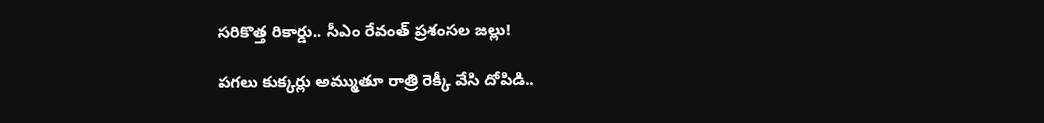సరికొత్త రికార్డు.. సీఎం రేవంత్ ప్రశంసల జల్లు!

పగలు కుక్కర్లు అమ్ముతూ రాత్రి రెక్కీ వేసి దోపిడి..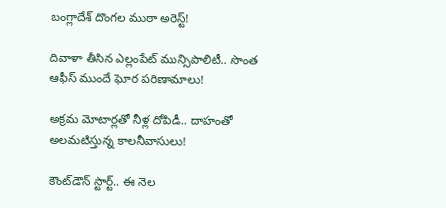బంగ్లాదేశ్ దొంగల ముఠా అరెస్ట్!

దివాళా తీసిన ఎల్లంపేట్ మున్సిపాలిటీ.. సొంత ఆఫీస్ ముందే ఘోర పరిణామాలు!

అక్రమ మోటార్లతో నీళ్ల దోపిడీ.. దాహంతో అలమటిస్తున్న కాలనీవాసులు!

కౌంట్‌డౌన్ స్టార్ట్.. ఈ నెల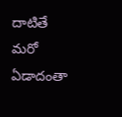దాటితే మరో ఏడాదంతా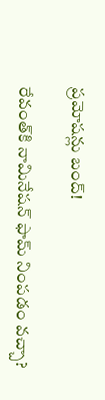ప్రమోషన్లు బంద్!

రేవంత్‌కి నామినేషన్ ఫామ్ నింపడం వచ్చా?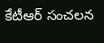కేటీఆర్ సంచలన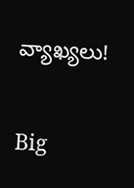వ్యాఖ్యలు!

Big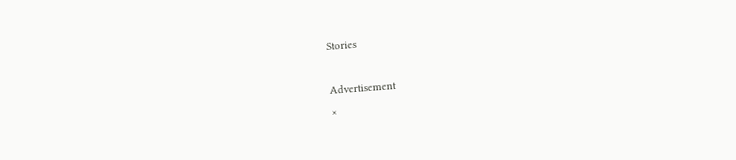Stories

Advertisement
×